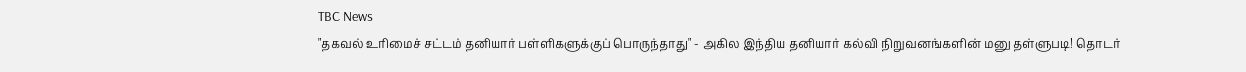TBC News
"தகவல் உரிமைச் சட்டம் தனியார் பள்ளிகளுக்குப் பொருந்தாது" - அகில இந்திய தனியார் கல்வி நிறுவனங்களின் மனு தள்ளுபடி! தொடர்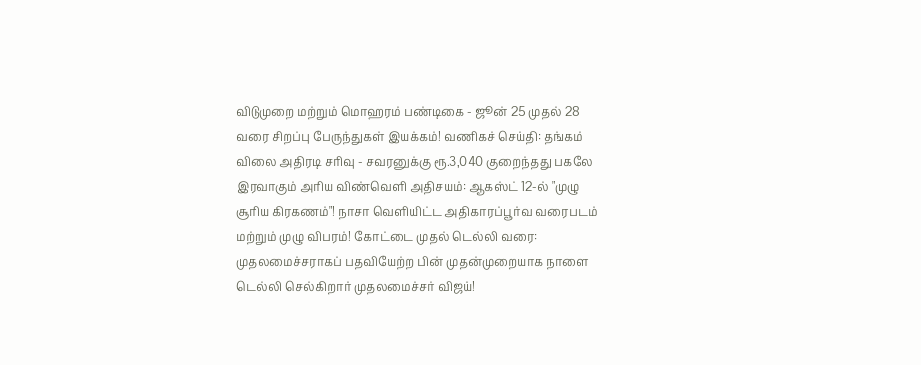விடுமுறை மற்றும் மொஹரம் பண்டிகை - ஜூன் 25 முதல் 28 வரை சிறப்பு பேருந்துகள் இயக்கம்! வணிகச் செய்தி: தங்கம் விலை அதிரடி சரிவு - சவரனுக்கு ரூ.3,040 குறைந்தது பகலே இரவாகும் அரிய விண்வெளி அதிசயம்: ஆகஸ்ட் 12-ல் "முழு சூரிய கிரகணம்"! நாசா வெளியிட்ட அதிகாரப்பூர்வ வரைபடம் மற்றும் முழு விபரம்! கோட்டை முதல் டெல்லி வரை: முதலமைச்சராகப் பதவியேற்ற பின் முதன்முறையாக நாளை டெல்லி செல்கிறார் முதலமைச்சர் விஜய்!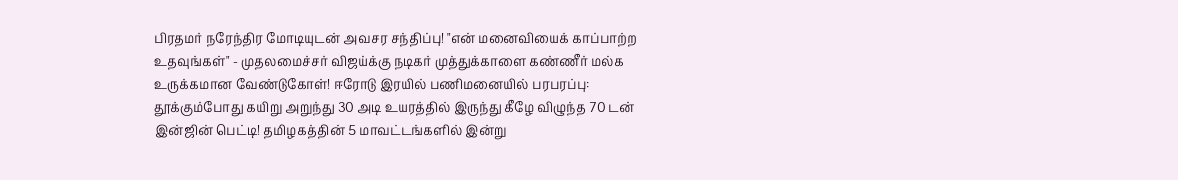பிரதமர் நரேந்திர மோடியுடன் அவசர சந்திப்பு! "என் மனைவியைக் காப்பாற்ற உதவுங்கள்" - முதலமைச்சர் விஜய்க்கு நடிகர் முத்துக்காளை கண்ணீர் மல்க உருக்கமான வேண்டுகோள்! ஈரோடு இரயில் பணிமனையில் பரபரப்பு: தூக்கும்போது கயிறு அறுந்து 30 அடி உயரத்தில் இருந்து கீழே விழுந்த 70 டன் இன்ஜின் பெட்டி! தமிழகத்தின் 5 மாவட்டங்களில் இன்று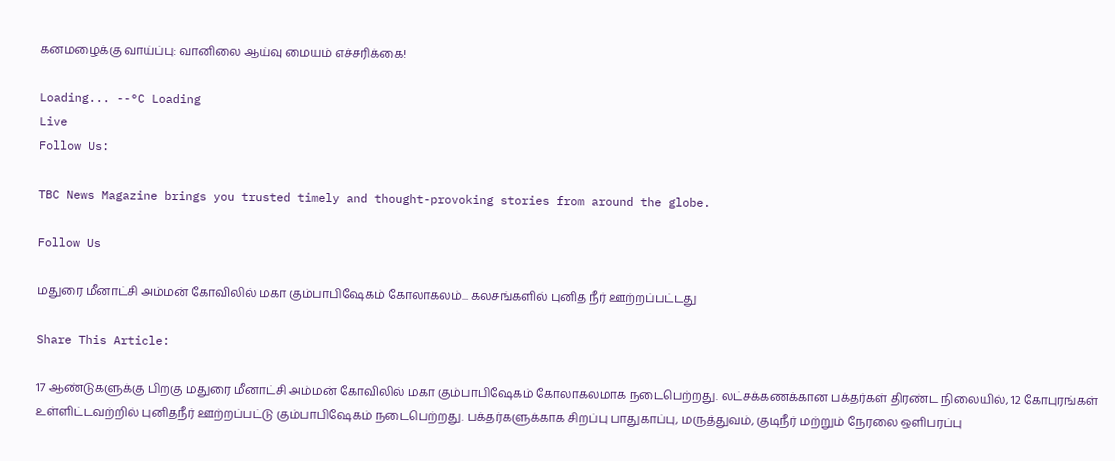கனமழைக்கு வாய்ப்பு: வானிலை ஆய்வு மையம் எச்சரிக்கை!

Loading... --°C Loading
Live
Follow Us:

TBC News Magazine brings you trusted timely and thought-provoking stories from around the globe.

Follow Us

மதுரை மீனாட்சி அம்மன் கோவிலில் மகா கும்பாபிஷேகம் கோலாகலம்... கலசங்களில் புனித நீர் ஊற்றப்பட்டது

Share This Article:

17 ஆண்டுகளுக்கு பிறகு மதுரை மீனாட்சி அம்மன் கோவிலில் மகா கும்பாபிஷேகம் கோலாகலமாக நடைபெற்றது. லட்சக்கணக்கான பக்தர்கள் திரண்ட நிலையில், 12 கோபுரங்கள் உள்ளிட்டவற்றில் புனிதநீர் ஊற்றப்பட்டு கும்பாபிஷேகம் நடைபெற்றது. பக்தர்களுக்காக சிறப்பு பாதுகாப்பு, மருத்துவம், குடிநீர் மற்றும் நேரலை ஒளிபரப்பு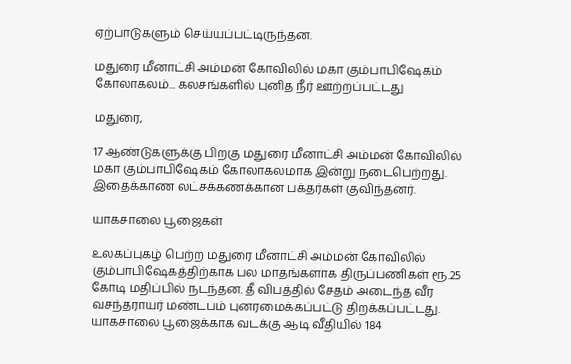ஏற்பாடுகளும் செய்யப்பட்டிருந்தன.

மதுரை மீனாட்சி அம்மன் கோவிலில் மகா கும்பாபிஷேகம் கோலாகலம்... கலசங்களில் புனித நீர் ஊற்றப்பட்டது

மதுரை,

17 ஆண்டுகளுக்கு பிறகு மதுரை மீனாட்சி அம்மன் கோவிலில் மகா கும்பாபிஷேகம் கோலாகலமாக இன்று நடைபெற்றது. இதைக்காண லட்சக்கணக்கான பக்தர்கள் குவிந்தனர்.

யாகசாலை பூஜைகள்

உலகப்புகழ் பெற்ற மதுரை மீனாட்சி அம்மன் கோவிலில் கும்பாபிஷேகத்திற்காக பல மாதங்களாக திருப்பணிகள் ரூ.25 கோடி மதிப்பில் நடந்தன. தீ விபத்தில் சேதம் அடைந்த வீர வசந்தராயர் மண்டபம் புனரமைக்கப்பட்டு திறக்கப்பட்டது. யாகசாலை பூஜைக்காக வடக்கு ஆடி வீதியில் 184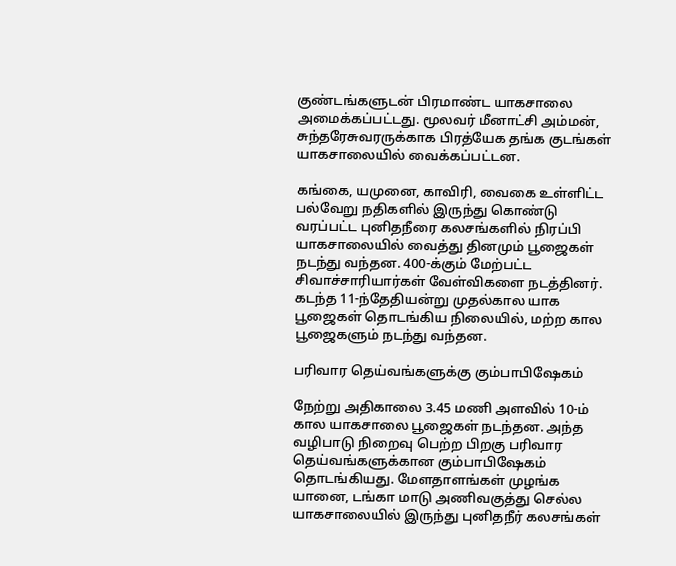குண்டங்களுடன் பிரமாண்ட யாகசாலை அமைக்கப்பட்டது. மூலவர் மீனாட்சி அம்மன், சுந்தரேசுவரருக்காக பிரத்யேக தங்க குடங்கள் யாகசாலையில் வைக்கப்பட்டன.

கங்கை, யமுனை, காவிரி, வைகை உள்ளிட்ட பல்வேறு நதிகளில் இருந்து கொண்டு வரப்பட்ட புனிதநீரை கலசங்களில் நிரப்பி யாகசாலையில் வைத்து தினமும் பூஜைகள் நடந்து வந்தன. 400-க்கும் மேற்பட்ட சிவாச்சாரியார்கள் வேள்விகளை நடத்தினர். கடந்த 11-ந்தேதியன்று முதல்கால யாக பூஜைகள் தொடங்கிய நிலையில், மற்ற கால பூஜைகளும் நடந்து வந்தன.

பரிவார தெய்வங்களுக்கு கும்பாபிஷேகம்

நேற்று அதிகாலை 3.45 மணி அளவில் 10-ம் கால யாகசாலை பூஜைகள் நடந்தன. அந்த வழிபாடு நிறைவு பெற்ற பிறகு பரிவார தெய்வங்களுக்கான கும்பாபிஷேகம் தொடங்கியது. மேளதாளங்கள் முழங்க யானை, டங்கா மாடு அணிவகுத்து செல்ல யாகசாலையில் இருந்து புனிதநீர் கலசங்கள்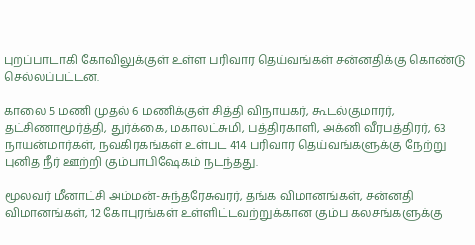புறப்பாடாகி கோவிலுக்குள் உள்ள பரிவார தெய்வங்கள் சன்னதிக்கு கொண்டு செல்லப்பட்டன.

காலை 5 மணி முதல் 6 மணிக்குள் சித்தி விநாயகர், கூடல்குமாரர், தட்சிணாமூர்த்தி, துர்க்கை, மகாலட்சுமி, பத்திரகாளி, அக்னி வீரபத்திரர், 63 நாயன்மார்கள், நவகிரகங்கள் உள்பட 414 பரிவார தெய்வங்களுக்கு நேற்று புனித நீர் ஊற்றி கும்பாபிஷேகம் நடந்தது.

மூலவர் மீனாட்சி அம்மன்-சுந்தரேசுவரர், தங்க விமானங்கள், சன்னதி விமானங்கள், 12 கோபுரங்கள் உள்ளிட்டவற்றுக்கான கும்ப கலசங்களுக்கு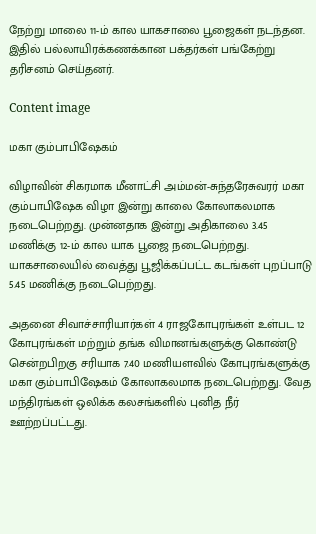நேற்று மாலை 11-ம் கால யாகசாலை பூஜைகள் நடந்தன. இதில் பல்லாயிரக்கணக்கான பக்தர்கள் பங்கேற்று தரிசனம் செய்தனர்.

Content image

மகா கும்பாபிஷேகம்

விழாவின் சிகரமாக மீனாட்சி அம்மன்-சுந்தரேசுவரர் மகா கும்பாபிஷேக விழா இன்று காலை கோலாகலமாக நடைபெற்றது. முன்னதாக இன்று அதிகாலை 3.45 மணிக்கு 12-ம் கால யாக பூஜை நடைபெற்றது. யாகசாலையில் வைத்து பூஜிக்கப்பட்ட கடங்கள் புறப்பாடு 5.45 மணிக்கு நடைபெற்றது.

அதனை சிவாச்சாரியார்கள் 4 ராஜகோபுரங்கள் உள்பட 12 கோபுரங்கள் மற்றும் தங்க விமானங்களுக்கு கொண்டு சென்றபிறகு சரியாக 7.40 மணியளவில் கோபுரங்களுக்கு மகா கும்பாபிஷேகம் கோலாகலமாக நடைபெற்றது. வேத மந்திரங்கள் ஒலிக்க கலசங்களில் புனித நீர் ஊற்றப்பட்டது.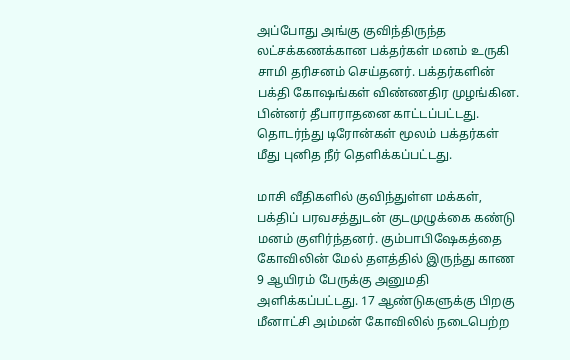அப்போது அங்கு குவிந்திருந்த லட்சக்கணக்கான பக்தர்கள் மனம் உருகி சாமி தரிசனம் செய்தனர். பக்தர்களின் பக்தி கோஷங்கள் விண்ணதிர முழங்கின. பின்னர் தீபாராதனை காட்டப்பட்டது. தொடர்ந்து டிரோன்கள் மூலம் பக்தர்கள் மீது புனித நீர் தெளிக்கப்பட்டது.

மாசி வீதிகளில் குவிந்துள்ள மக்கள், பக்திப் பரவசத்துடன் குடமுழுக்கை கண்டு மனம் குளிர்ந்தனர். கும்பாபிஷேகத்தை கோவிலின் மேல் தளத்தில் இருந்து காண 9 ஆயிரம் பேருக்கு அனுமதி அளிக்கப்பட்டது. 17 ஆண்டுகளுக்கு பிறகு மீனாட்சி அம்மன் கோவிலில் நடைபெற்ற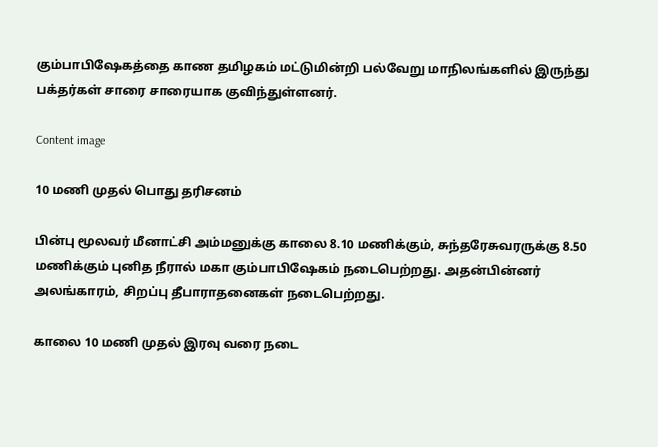கும்பாபிஷேகத்தை காண தமிழகம் மட்டுமின்றி பல்வேறு மாநிலங்களில் இருந்து பக்தர்கள் சாரை சாரையாக குவிந்துள்ளனர்.

Content image

10 மணி முதல் பொது தரிசனம்

பின்பு மூலவர் மீனாட்சி அம்மனுக்கு காலை 8.10 மணிக்கும், சுந்தரேசுவரருக்கு 8.50 மணிக்கும் புனித நீரால் மகா கும்பாபிஷேகம் நடைபெற்றது. அதன்பின்னர் அலங்காரம், சிறப்பு தீபாராதனைகள் நடைபெற்றது.

காலை 10 மணி முதல் இரவு வரை நடை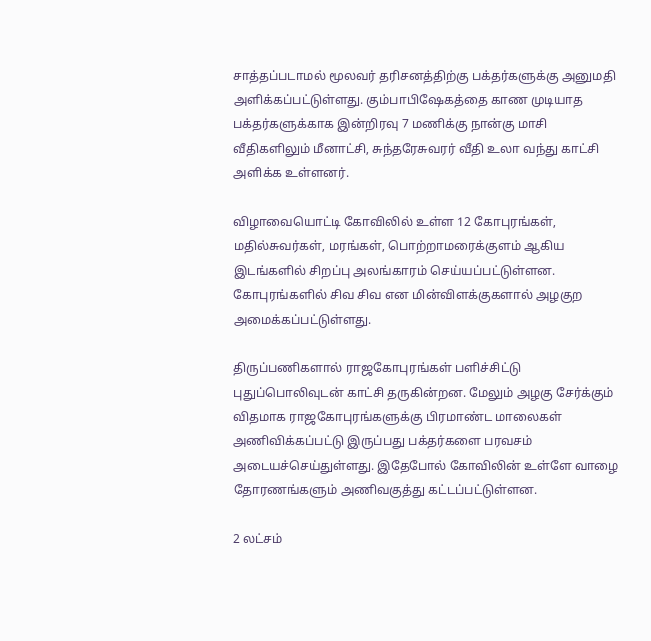சாத்தப்படாமல் மூலவர் தரிசனத்திற்கு பக்தர்களுக்கு அனுமதி அளிக்கப்பட்டுள்ளது. கும்பாபிஷேகத்தை காண முடியாத பக்தர்களுக்காக இன்றிரவு 7 மணிக்கு நான்கு மாசி வீதிகளிலும் மீனாட்சி, சுந்தரேசுவரர் வீதி உலா வந்து காட்சி அளிக்க உள்ளனர்.

விழாவையொட்டி கோவிலில் உள்ள 12 கோபுரங்கள், மதில்சுவர்கள், மரங்கள், பொற்றாமரைக்குளம் ஆகிய இடங்களில் சிறப்பு அலங்காரம் செய்யப்பட்டுள்ளன. கோபுரங்களில் சிவ சிவ என மின்விளக்குகளால் அழகுற அமைக்கப்பட்டுள்ளது.

திருப்பணிகளால் ராஜகோபுரங்கள் பளிச்சிட்டு புதுப்பொலிவுடன் காட்சி தருகின்றன. மேலும் அழகு சேர்க்கும் விதமாக ராஜகோபுரங்களுக்கு பிரமாண்ட மாலைகள் அணிவிக்கப்பட்டு இருப்பது பக்தர்களை பரவசம் அடையச்செய்துள்ளது. இதேபோல் கோவிலின் உள்ளே வாழை தோரணங்களும் அணிவகுத்து கட்டப்பட்டுள்ளன.

2 லட்சம்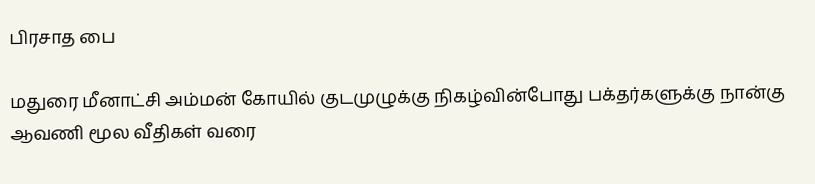பிரசாத பை

மதுரை மீனாட்சி அம்மன் கோயில் குடமுழுக்கு நிகழ்வின்போது பக்தர்களுக்கு நான்கு ஆவணி மூல வீதிகள் வரை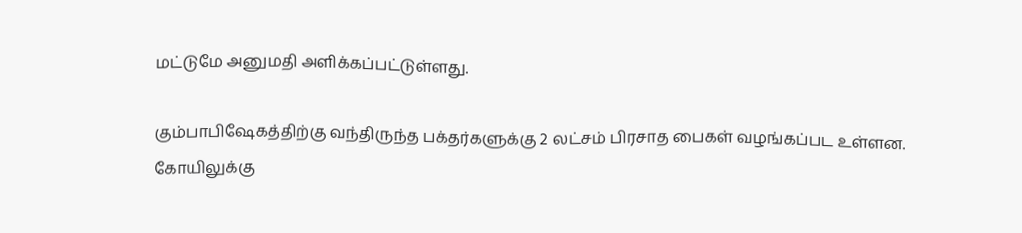மட்டுமே அனுமதி அளிக்கப்பட்டுள்ளது.

கும்பாபிஷேகத்திற்கு வந்திருந்த பக்தர்களுக்கு 2 லட்சம் பிரசாத பைகள் வழங்கப்பட உள்ளன. கோயிலுக்கு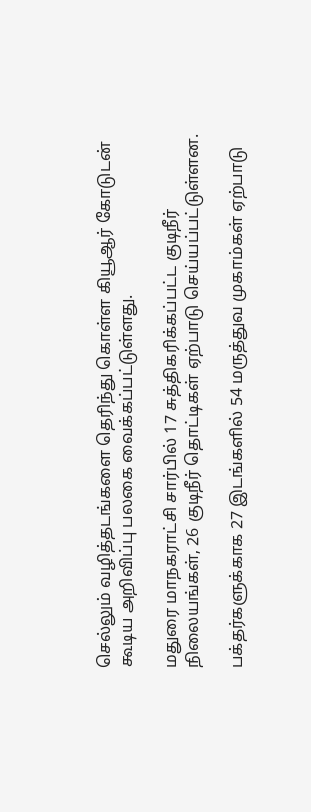செல்லும் வழித்தடங்களை தெரிந்து கொள்ள கியூஆர் கோடுடன் கூடிய அறிவிப்பு பலகை வைக்கப்பட்டுள்ளது.

மதுரை மாநகராட்சி சார்பில் 17 சுத்திகரிக்கப்பட்ட குடிநீர் நிலையங்கள், 26 குடிநீர் தொட்டிகள் ஏற்பாடு செய்யப்பட்டுள்ளன.

பக்தர்களுக்காக 27 இடங்களில் 54 மருத்துவ முகாம்கள் ஏற்பாடு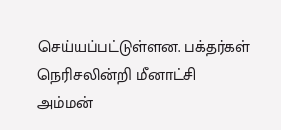செய்யப்பட்டுள்ளன. பக்தர்கள் நெரிசலின்றி மீனாட்சி அம்மன்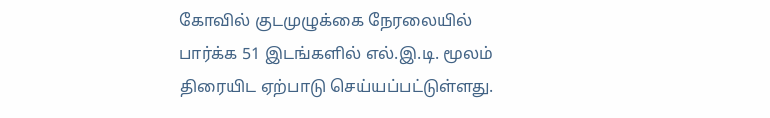கோவில் குடமுழுக்கை நேரலையில் பார்க்க 51 இடங்களில் எல்.இ.டி. மூலம் திரையிட ஏற்பாடு செய்யப்பட்டுள்ளது.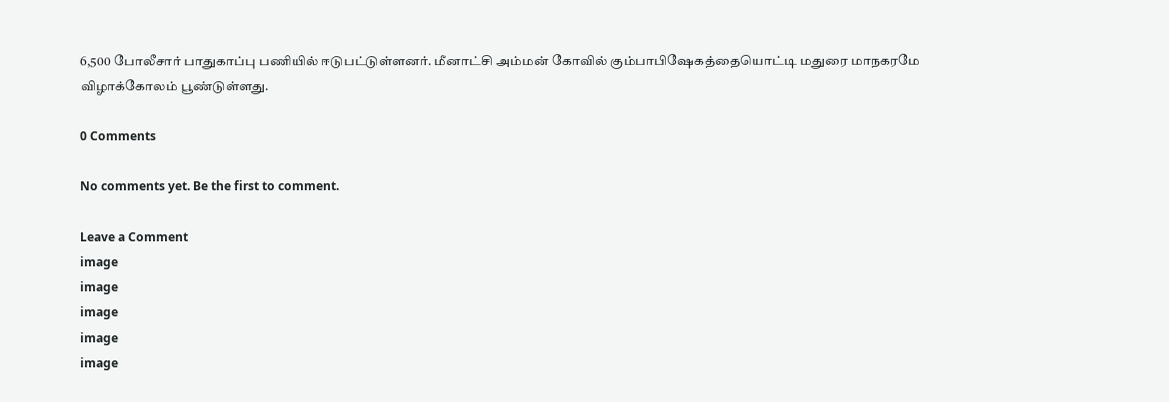6,500 போலீசார் பாதுகாப்பு பணியில் ஈடுபட்டுள்ளனர். மீனாட்சி அம்மன் கோவில் கும்பாபிஷேகத்தையொட்டி மதுரை மாநகரமே விழாக்கோலம் பூண்டுள்ளது.

0 Comments

No comments yet. Be the first to comment.

Leave a Comment
image
image
image
image
image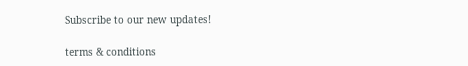Subscribe to our new updates!

terms & conditions